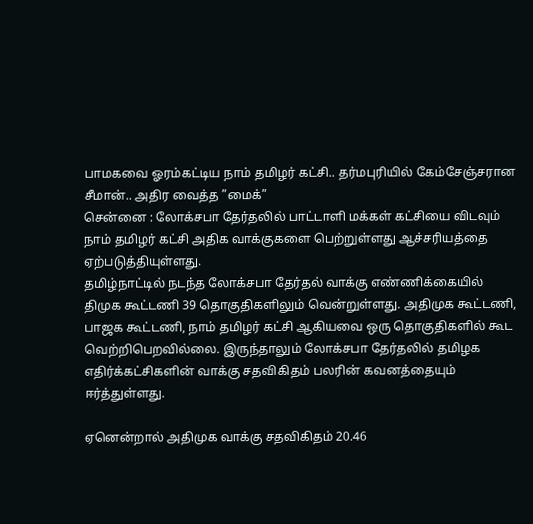பாமகவை ஓரம்கட்டிய நாம் தமிழர் கட்சி.. தர்மபுரியில் கேம்சேஞ்சரான சீமான்.. அதிர வைத்த ”மைக்”
சென்னை : லோக்சபா தேர்தலில் பாட்டாளி மக்கள் கட்சியை விடவும் நாம் தமிழர் கட்சி அதிக வாக்குகளை பெற்றுள்ளது ஆச்சரியத்தை ஏற்படுத்தியுள்ளது.
தமிழ்நாட்டில் நடந்த லோக்சபா தேர்தல் வாக்கு எண்ணிக்கையில் திமுக கூட்டணி 39 தொகுதிகளிலும் வென்றுள்ளது. அதிமுக கூட்டணி, பாஜக கூட்டணி, நாம் தமிழர் கட்சி ஆகியவை ஒரு தொகுதிகளில் கூட வெற்றிபெறவில்லை. இருந்தாலும் லோக்சபா தேர்தலில் தமிழக எதிர்க்கட்சிகளின் வாக்கு சதவிகிதம் பலரின் கவனத்தையும் ஈர்த்துள்ளது.

ஏனென்றால் அதிமுக வாக்கு சதவிகிதம் 20.46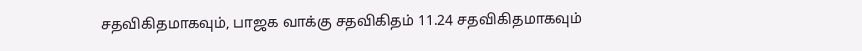சதவிகிதமாகவும், பாஜக வாக்கு சதவிகிதம் 11.24 சதவிகிதமாகவும்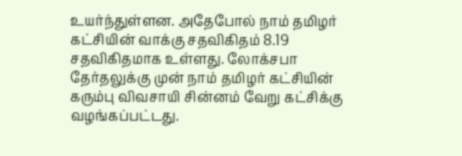உயர்ந்துள்ளன. அதேபோல் நாம் தமிழர் கட்சியின் வாக்கு சதவிகிதம் 8.19 சதவிகிதமாக உள்ளது. லோக்சபா தேர்தலுக்கு முன் நாம் தமிழர் கட்சியின் கரும்பு விவசாயி சின்னம் வேறு கட்சிக்கு வழங்கப்பட்டது.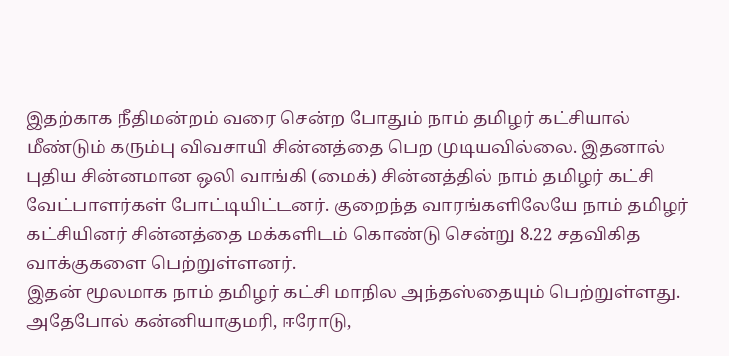இதற்காக நீதிமன்றம் வரை சென்ற போதும் நாம் தமிழர் கட்சியால் மீண்டும் கரும்பு விவசாயி சின்னத்தை பெற முடியவில்லை. இதனால் புதிய சின்னமான ஒலி வாங்கி (மைக்) சின்னத்தில் நாம் தமிழர் கட்சி வேட்பாளர்கள் போட்டியிட்டனர். குறைந்த வாரங்களிலேயே நாம் தமிழர் கட்சியினர் சின்னத்தை மக்களிடம் கொண்டு சென்று 8.22 சதவிகித வாக்குகளை பெற்றுள்ளனர்.
இதன் மூலமாக நாம் தமிழர் கட்சி மாநில அந்தஸ்தையும் பெற்றுள்ளது. அதேபோல் கன்னியாகுமரி, ஈரோடு,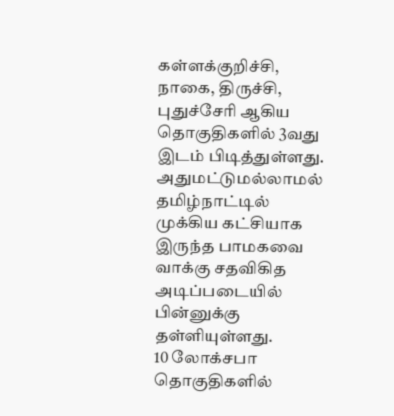கள்ளக்குறிச்சி, நாகை, திருச்சி, புதுச்சேரி ஆகிய தொகுதிகளில் 3வது இடம் பிடித்துள்ளது. அதுமட்டுமல்லாமல் தமிழ்நாட்டில் முக்கிய கட்சியாக இருந்த பாமகவை வாக்கு சதவிகித அடிப்படையில் பின்னுக்கு தள்ளியுள்ளது.
10 லோக்சபா தொகுதிகளில்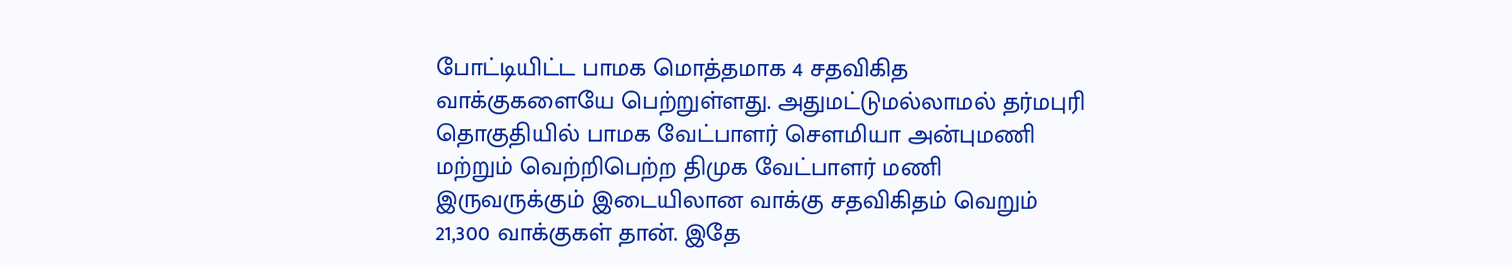போட்டியிட்ட பாமக மொத்தமாக 4 சதவிகித வாக்குகளையே பெற்றுள்ளது. அதுமட்டுமல்லாமல் தர்மபுரி தொகுதியில் பாமக வேட்பாளர் செளமியா அன்புமணி மற்றும் வெற்றிபெற்ற திமுக வேட்பாளர் மணி இருவருக்கும் இடையிலான வாக்கு சதவிகிதம் வெறும் 21,300 வாக்குகள் தான். இதே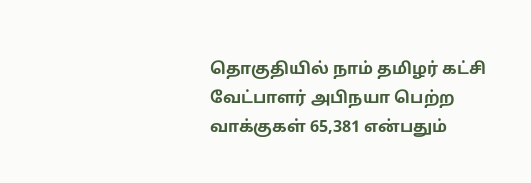தொகுதியில் நாம் தமிழர் கட்சி வேட்பாளர் அபிநயா பெற்ற வாக்குகள் 65,381 என்பதும்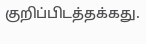குறிப்பிடத்தக்கது.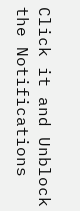Click it and Unblock the Notifications